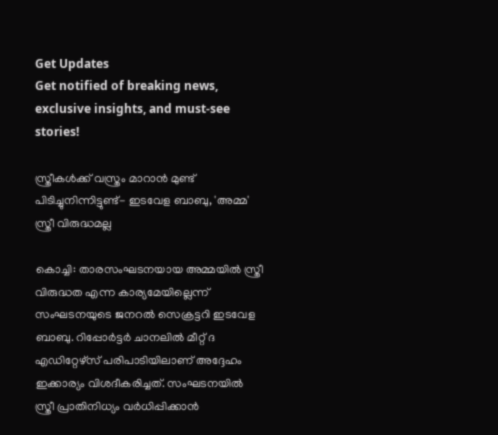Get Updates
Get notified of breaking news, exclusive insights, and must-see stories!

സ്ത്രീകള്‍ക്ക് വസ്ത്രം മാറാന്‍ മുണ്ട് പിടിച്ചുനിന്നിട്ടുണ്ട്- ഇടവേള ബാബു, 'അമ്മ' സ്ത്രീ വിരുദ്ധമല്ല

കൊച്ചി: താരസംഘടനയായ അമ്മയില്‍ സ്ത്രീ വിരുദ്ധത എന്ന കാര്യമേയില്ലെന്ന് സംഘടനയുടെ ജനറല്‍ സെക്രട്ടറി ഇടവേള ബാബു. റിപ്പോര്‍ട്ടര്‍ ചാനലില്‍ മീറ്റ് ദ എഡിറ്റേഴ്‌സ് പരിപാടിയിലാണ് അദ്ദേഹം ഇക്കാര്യം വിശദീകരിച്ചത്. സംഘടനയില്‍ സ്ത്രീ പ്രാതിനിധ്യം വര്‍ധിപ്പിക്കാന്‍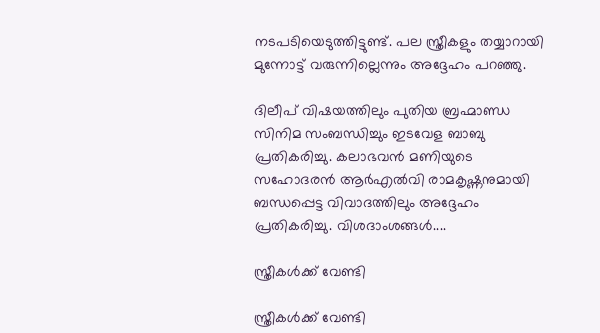നടപടിയെടുത്തിട്ടുണ്ട്. പല സ്ത്രീകളും തയ്യാറായി മുന്നോട്ട് വരുന്നില്ലെന്നും അദ്ദേഹം പറഞ്ഞു.

ദിലീപ് വിഷയത്തിലും പുതിയ ബ്രഹ്മാണ്ഡ സിനിമ സംബന്ധിച്ചും ഇടവേള ബാബു പ്രതികരിച്ചു. കലാഭവന്‍ മണിയുടെ സഹോദരന്‍ ആര്‍എല്‍വി രാമകൃഷ്ണനുമായി ബന്ധപ്പെട്ട വിവാദത്തിലും അദ്ദേഹം പ്രതികരിച്ചു. വിശദാംശങ്ങള്‍....

സ്ത്രീകള്‍ക്ക് വേണ്ടി

സ്ത്രീകള്‍ക്ക് വേണ്ടി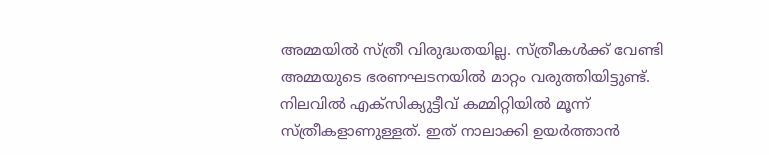അമ്മയില്‍ സ്ത്രീ വിരുദ്ധതയില്ല. സ്ത്രീകള്‍ക്ക് വേണ്ടി അമ്മയുടെ ഭരണഘടനയില്‍ മാറ്റം വരുത്തിയിട്ടുണ്ട്. നിലവില്‍ എക്‌സിക്യുട്ടീവ് കമ്മിറ്റിയില്‍ മൂന്ന് സ്ത്രീകളാണുള്ളത്. ഇത് നാലാക്കി ഉയര്‍ത്താന്‍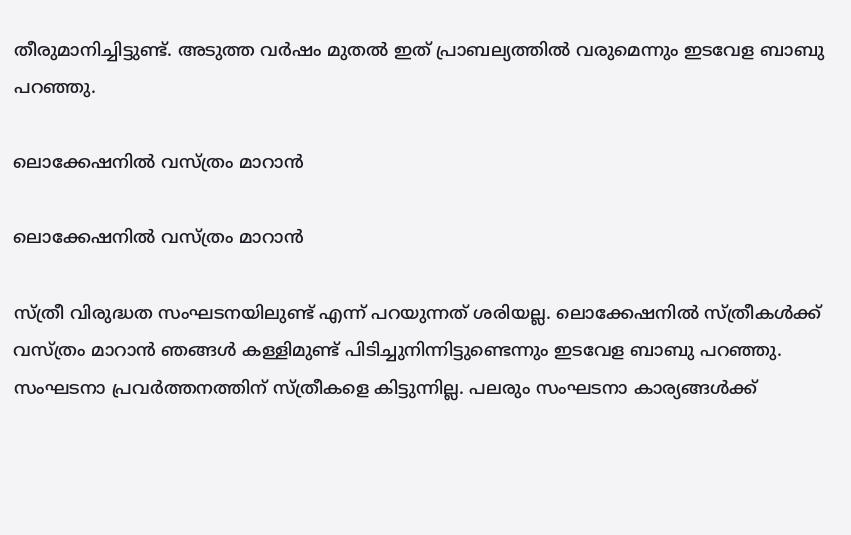തീരുമാനിച്ചിട്ടുണ്ട്. അടുത്ത വര്‍ഷം മുതല്‍ ഇത് പ്രാബല്യത്തില്‍ വരുമെന്നും ഇടവേള ബാബു പറഞ്ഞു.

ലൊക്കേഷനില്‍ വസ്ത്രം മാറാന്‍

ലൊക്കേഷനില്‍ വസ്ത്രം മാറാന്‍

സ്ത്രീ വിരുദ്ധത സംഘടനയിലുണ്ട് എന്ന് പറയുന്നത് ശരിയല്ല. ലൊക്കേഷനില്‍ സ്ത്രീകള്‍ക്ക് വസ്ത്രം മാറാന്‍ ഞങ്ങള്‍ കള്ളിമുണ്ട് പിടിച്ചുനിന്നിട്ടുണ്ടെന്നും ഇടവേള ബാബു പറഞ്ഞു. സംഘടനാ പ്രവര്‍ത്തനത്തിന് സ്ത്രീകളെ കിട്ടുന്നില്ല. പലരും സംഘടനാ കാര്യങ്ങള്‍ക്ക്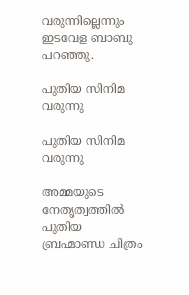വരുന്നില്ലെന്നും ഇടവേള ബാബു പറഞ്ഞു.

പുതിയ സിനിമ വരുന്നു

പുതിയ സിനിമ വരുന്നു

അമ്മയുടെ നേതൃത്വത്തില്‍ പുതിയ ബ്രഹ്മാണ്ഡ ചിത്രം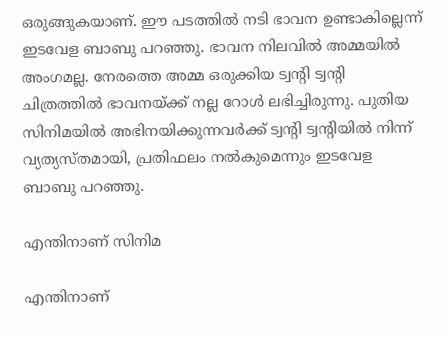ഒരുങ്ങുകയാണ്. ഈ പടത്തില്‍ നടി ഭാവന ഉണ്ടാകില്ലെന്ന് ഇടവേള ബാബു പറഞ്ഞു. ഭാവന നിലവില്‍ അമ്മയില്‍ അംഗമല്ല. നേരത്തെ അമ്മ ഒരുക്കിയ ട്വന്റി ട്വന്റി ചിത്രത്തില്‍ ഭാവനയ്ക്ക് നല്ല റോള്‍ ലഭിച്ചിരുന്നു. പുതിയ സിനിമയില്‍ അഭിനയിക്കുന്നവര്‍ക്ക് ട്വന്റി ട്വന്റിയില്‍ നിന്ന് വ്യത്യസ്തമായി, പ്രതിഫലം നല്‍കുമെന്നും ഇടവേള ബാബു പറഞ്ഞു.

എന്തിനാണ് സിനിമ

എന്തിനാണ്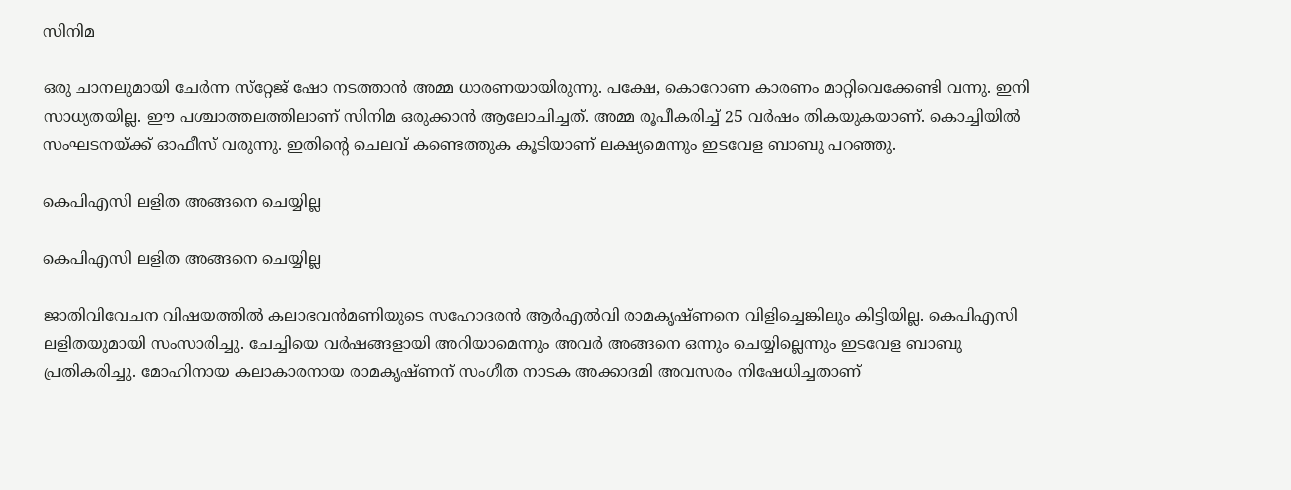സിനിമ

ഒരു ചാനലുമായി ചേര്‍ന്ന സ്‌റ്റേജ് ഷോ നടത്താന്‍ അമ്മ ധാരണയായിരുന്നു. പക്ഷേ, കൊറോണ കാരണം മാറ്റിവെക്കേണ്ടി വന്നു. ഇനി സാധ്യതയില്ല. ഈ പശ്ചാത്തലത്തിലാണ് സിനിമ ഒരുക്കാന്‍ ആലോചിച്ചത്. അമ്മ രൂപീകരിച്ച് 25 വര്‍ഷം തികയുകയാണ്. കൊച്ചിയില്‍ സംഘടനയ്ക്ക് ഓഫീസ് വരുന്നു. ഇതിന്റെ ചെലവ് കണ്ടെത്തുക കൂടിയാണ് ലക്ഷ്യമെന്നും ഇടവേള ബാബു പറഞ്ഞു.

കെപിഎസി ലളിത അങ്ങനെ ചെയ്യില്ല

കെപിഎസി ലളിത അങ്ങനെ ചെയ്യില്ല

ജാതിവിവേചന വിഷയത്തില്‍ കലാഭവന്‍മണിയുടെ സഹോദരന്‍ ആര്‍എല്‍വി രാമകൃഷ്ണനെ വിളിച്ചെങ്കിലും കിട്ടിയില്ല. കെപിഎസി ലളിതയുമായി സംസാരിച്ചു. ചേച്ചിയെ വര്‍ഷങ്ങളായി അറിയാമെന്നും അവര്‍ അങ്ങനെ ഒന്നും ചെയ്യില്ലെന്നും ഇടവേള ബാബു പ്രതികരിച്ചു. മോഹിനായ കലാകാരനായ രാമകൃഷ്ണന് സംഗീത നാടക അക്കാദമി അവസരം നിഷേധിച്ചതാണ്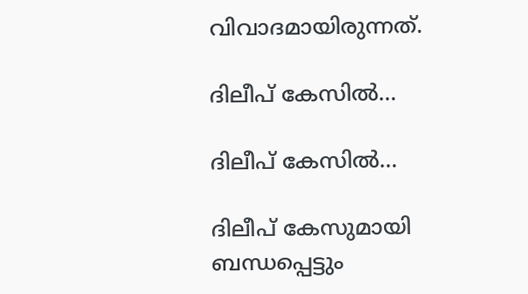വിവാദമായിരുന്നത്.

ദിലീപ് കേസില്‍...

ദിലീപ് കേസില്‍...

ദിലീപ് കേസുമായി ബന്ധപ്പെട്ടും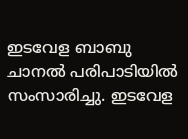ഇടവേള ബാബു ചാനല്‍ പരിപാടിയില്‍ സംസാരിച്ചു. ഇടവേള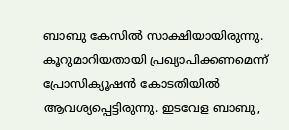ബാബു കേസില്‍ സാക്ഷിയായിരുന്നു. കൂറുമാറിയതായി പ്രഖ്യാപിക്കണമെന്ന് പ്രോസിക്യൂഷന്‍ കോടതിയില്‍ ആവശ്യപ്പെട്ടിരുന്നു. ഇടവേള ബാബു,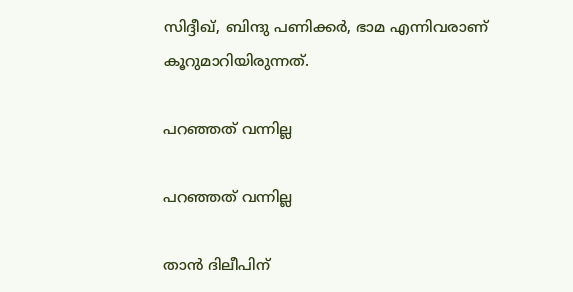സിദ്ദീഖ്, ബിന്ദു പണിക്കര്‍, ഭാമ എന്നിവരാണ് കൂറുമാറിയിരുന്നത്.

പറഞ്ഞത് വന്നില്ല

പറഞ്ഞത് വന്നില്ല

താന്‍ ദിലീപിന്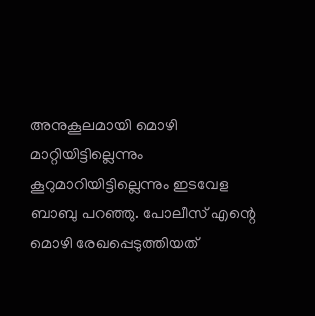അനുകൂലമായി മൊഴി മാറ്റിയിട്ടില്ലെന്നും കൂറുമാറിയിട്ടില്ലെന്നും ഇടവേള ബാബു പറഞ്ഞു. പോലീസ് എന്റെ മൊഴി രേഖപ്പെടുത്തിയത്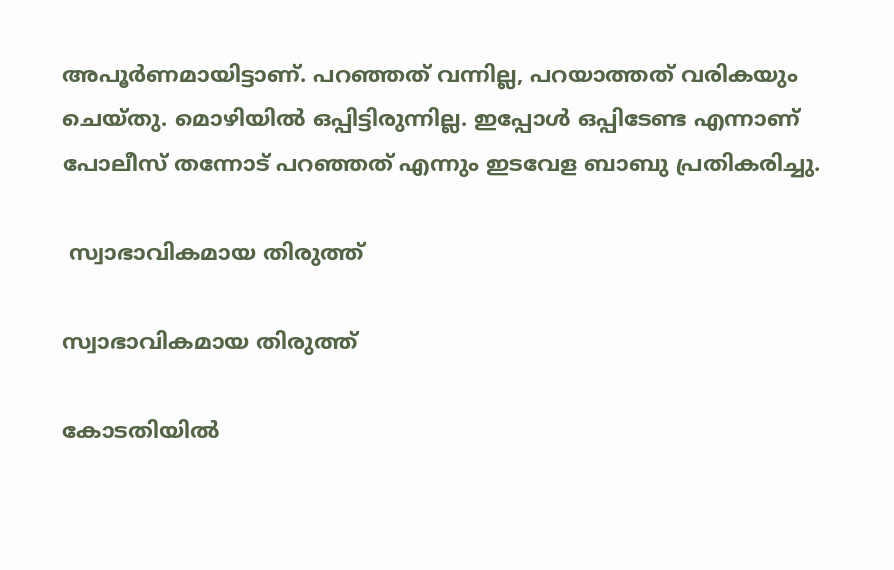അപൂര്‍ണമായിട്ടാണ്. പറഞ്ഞത് വന്നില്ല, പറയാത്തത് വരികയും ചെയ്തു. മൊഴിയില്‍ ഒപ്പിട്ടിരുന്നില്ല. ഇപ്പോള്‍ ഒപ്പിടേണ്ട എന്നാണ് പോലീസ് തന്നോട് പറഞ്ഞത് എന്നും ഇടവേള ബാബു പ്രതികരിച്ചു.

 സ്വാഭാവികമായ തിരുത്ത്

സ്വാഭാവികമായ തിരുത്ത്

കോടതിയില്‍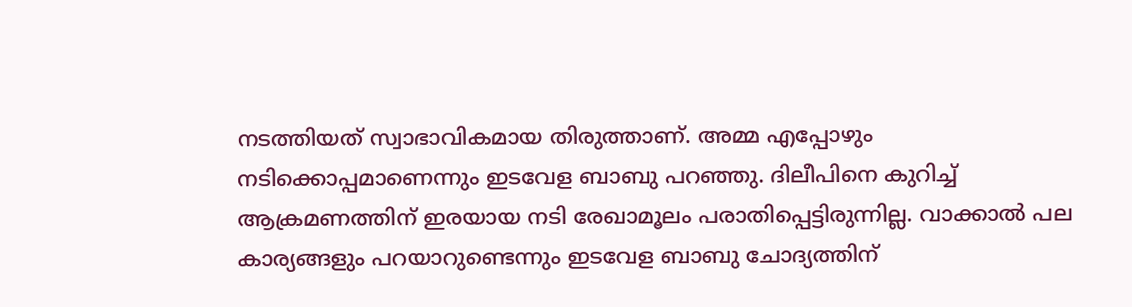നടത്തിയത് സ്വാഭാവികമായ തിരുത്താണ്. അമ്മ എപ്പോഴും നടിക്കൊപ്പമാണെന്നും ഇടവേള ബാബു പറഞ്ഞു. ദിലീപിനെ കുറിച്ച് ആക്രമണത്തിന് ഇരയായ നടി രേഖാമൂലം പരാതിപ്പെട്ടിരുന്നില്ല. വാക്കാല്‍ പല കാര്യങ്ങളും പറയാറുണ്ടെന്നും ഇടവേള ബാബു ചോദ്യത്തിന്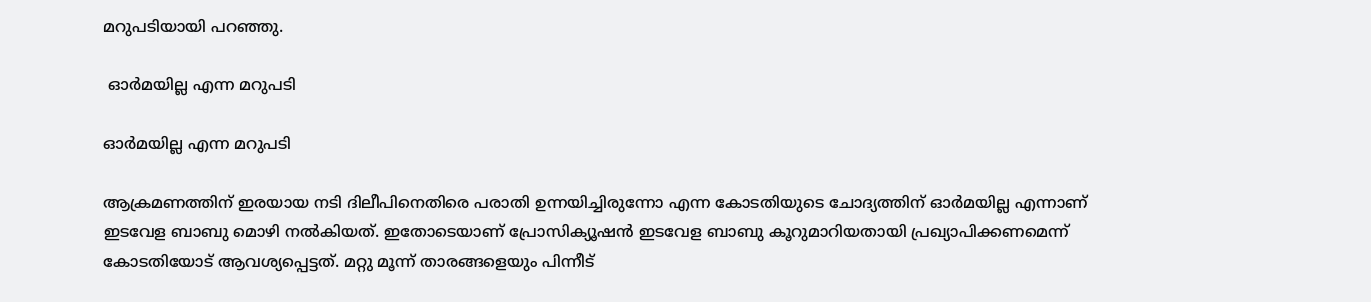മറുപടിയായി പറഞ്ഞു.

 ഓര്‍മയില്ല എന്ന മറുപടി

ഓര്‍മയില്ല എന്ന മറുപടി

ആക്രമണത്തിന് ഇരയായ നടി ദിലീപിനെതിരെ പരാതി ഉന്നയിച്ചിരുന്നോ എന്ന കോടതിയുടെ ചോദ്യത്തിന് ഓര്‍മയില്ല എന്നാണ് ഇടവേള ബാബു മൊഴി നല്‍കിയത്. ഇതോടെയാണ് പ്രോസിക്യൂഷന്‍ ഇടവേള ബാബു കൂറുമാറിയതായി പ്രഖ്യാപിക്കണമെന്ന് കോടതിയോട് ആവശ്യപ്പെട്ടത്. മറ്റു മൂന്ന് താരങ്ങളെയും പിന്നീട്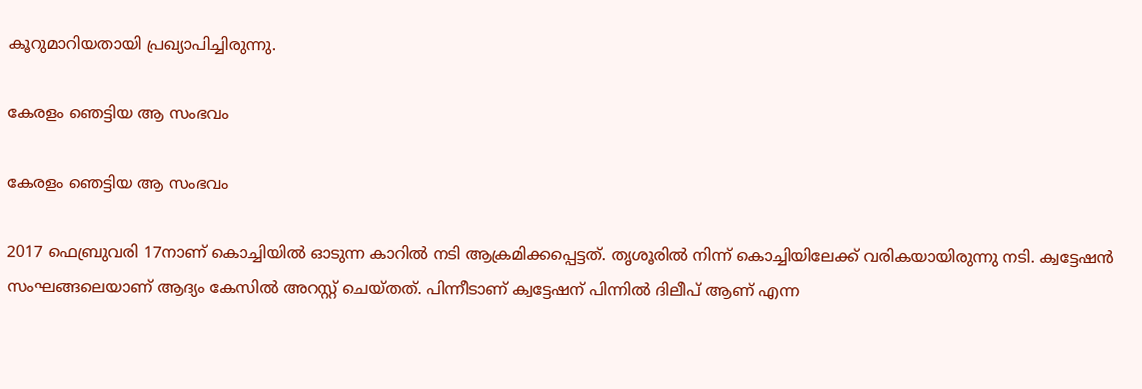കൂറുമാറിയതായി പ്രഖ്യാപിച്ചിരുന്നു.

കേരളം ഞെട്ടിയ ആ സംഭവം

കേരളം ഞെട്ടിയ ആ സംഭവം

2017 ഫെബ്രുവരി 17നാണ് കൊച്ചിയില്‍ ഓടുന്ന കാറില്‍ നടി ആക്രമിക്കപ്പെട്ടത്. തൃശൂരില്‍ നിന്ന് കൊച്ചിയിലേക്ക് വരികയായിരുന്നു നടി. ക്വട്ടേഷന്‍ സംഘങ്ങലെയാണ് ആദ്യം കേസില്‍ അറസ്റ്റ് ചെയ്തത്. പിന്നീടാണ് ക്വട്ടേഷന് പിന്നില്‍ ദിലീപ് ആണ് എന്ന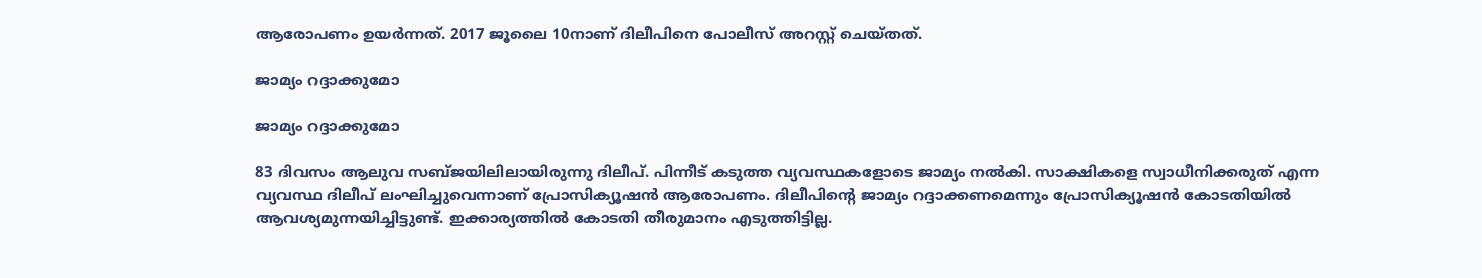ആരോപണം ഉയര്‍ന്നത്. 2017 ജൂലൈ 10നാണ് ദിലീപിനെ പോലീസ് അറസ്റ്റ് ചെയ്തത്.

ജാമ്യം റദ്ദാക്കുമോ

ജാമ്യം റദ്ദാക്കുമോ

83 ദിവസം ആലുവ സബ്ജയിലിലായിരുന്നു ദിലീപ്. പിന്നീട് കടുത്ത വ്യവസ്ഥകളോടെ ജാമ്യം നല്‍കി. സാക്ഷികളെ സ്വാധീനിക്കരുത് എന്ന വ്യവസ്ഥ ദിലീപ് ലംഘിച്ചുവെന്നാണ് പ്രോസിക്യൂഷന്‍ ആരോപണം. ദിലീപിന്റെ ജാമ്യം റദ്ദാക്കണമെന്നും പ്രോസിക്യൂഷന്‍ കോടതിയില്‍ ആവശ്യമുന്നയിച്ചിട്ടുണ്ട്. ഇക്കാര്യത്തില്‍ കോടതി തീരുമാനം എടുത്തിട്ടില്ല.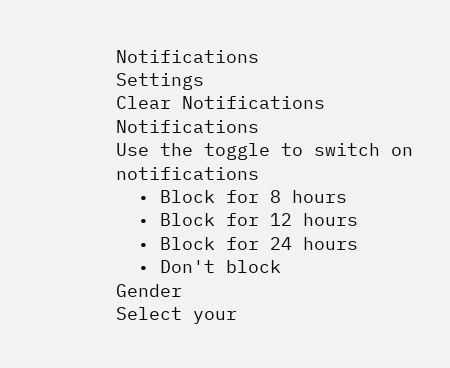Notifications
Settings
Clear Notifications
Notifications
Use the toggle to switch on notifications
  • Block for 8 hours
  • Block for 12 hours
  • Block for 24 hours
  • Don't block
Gender
Select your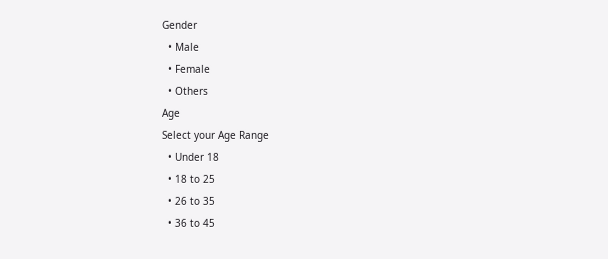Gender
  • Male
  • Female
  • Others
Age
Select your Age Range
  • Under 18
  • 18 to 25
  • 26 to 35
  • 36 to 45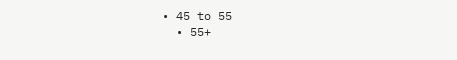• 45 to 55
  • 55+